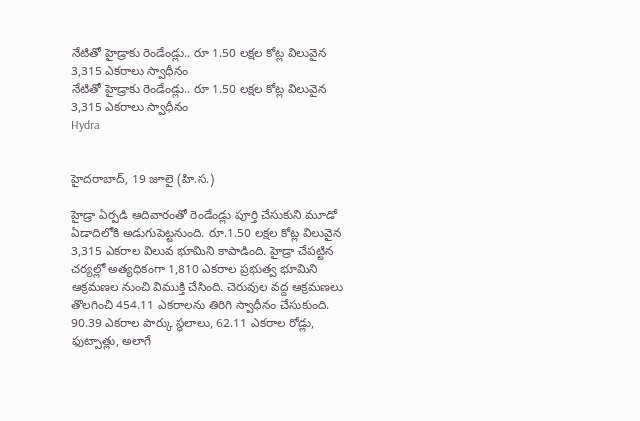నేటితో హైడ్రాకు రెండేండ్లు.. రూ 1.50 లక్షల కోట్ల విలువైన 3,315 ఎకరాలు స్వాధీనం
నేటితో హైడ్రాకు రెండేండ్లు.. రూ 1.50 లక్షల కోట్ల విలువైన 3,315 ఎకరాలు స్వాధీనం
Hydra


హైదరాబాద్, 19 జూలై (హి.స.)

హైడ్రా ఏర్పడి ఆదివారంతో రెండేండ్లు పూర్తి చేసుకుని మూడో ఏడాదిలోకి అడుగుపెట్టనుంది. రూ.1.50 లక్షల కోట్ల విలువైన 3,315 ఎకరాల విలువ భూమిని కాపాడింది. హైడ్రా చేపట్టిన చర్యల్లో అత్యధికంగా 1,810 ఎకరాల ప్రభుత్వ భూమిని ఆక్రమణల నుంచి విముక్తి చేసింది. చెరువుల వద్ద ఆక్రమణలు తొలగించి 454.11 ఎకరాలను తిరిగి స్వాధీనం చేసుకుంది. 90.39 ఎకరాల పార్కు స్థలాలు, 62.11 ఎకరాల రోడ్లు, ఫుట్పాత్లు, అలాగే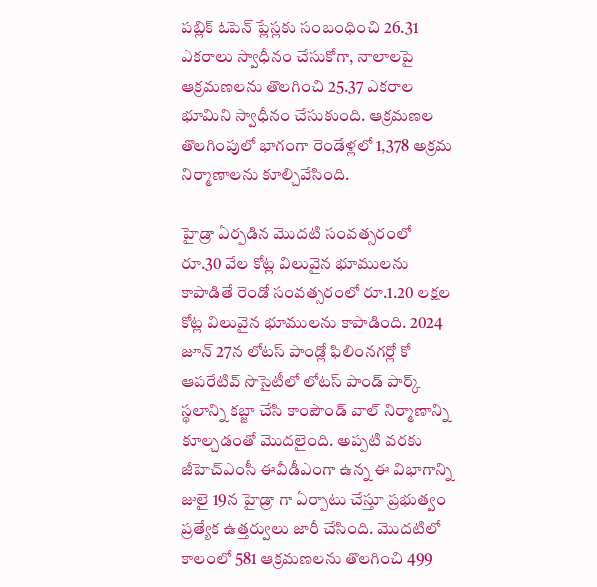పబ్లిక్ ఓపెన్ ప్లేస్లకు సంబంధించి 26.31 ఎకరాలు స్వాధీనం చేసుకోగా, నాలాలపై ఆక్రమణలను తొలగించి 25.37 ఎకరాల భూమిని స్వాధీనం చేసుకుంది. ఆక్రమణల తొలగింపులో భాగంగా రెండేళ్లలో 1,378 అక్రమ నిర్మాణాలను కూల్చివేసింది.

హైడ్రా ఏర్పడిన మొదటి సంవత్సరంలో రూ.30 వేల కోట్ల విలువైన భూములను కాపాడితే రెండో సంవత్సరంలో రూ.1.20 లక్షల కోట్ల విలువైన భూములను కాపాడింది. 2024 జూన్ 27న లోటస్ పాండ్లో ఫిలింనగర్లో కో ఆపరేటివ్ సొసైటీలో లోటస్ పాండ్ పార్క్ స్థలాన్ని కబ్జా చేసి కాంపౌండ్ వాల్ నిర్మాణాన్ని కూల్చడంతో మొదలైంది. అప్పటి వరకు జీహెచ్ఎంసీ ఈవీడీఎంగా ఉన్న ఈ విభాగాన్ని జులై 19న హైడ్రా గా ఏర్పాటు చేస్తూ ప్రభుత్వం ప్రత్యేక ఉత్తర్వులు జారీ చేసింది. మొదటిలో కాలంలో 581 ఆక్రమణలను తొలగించి 499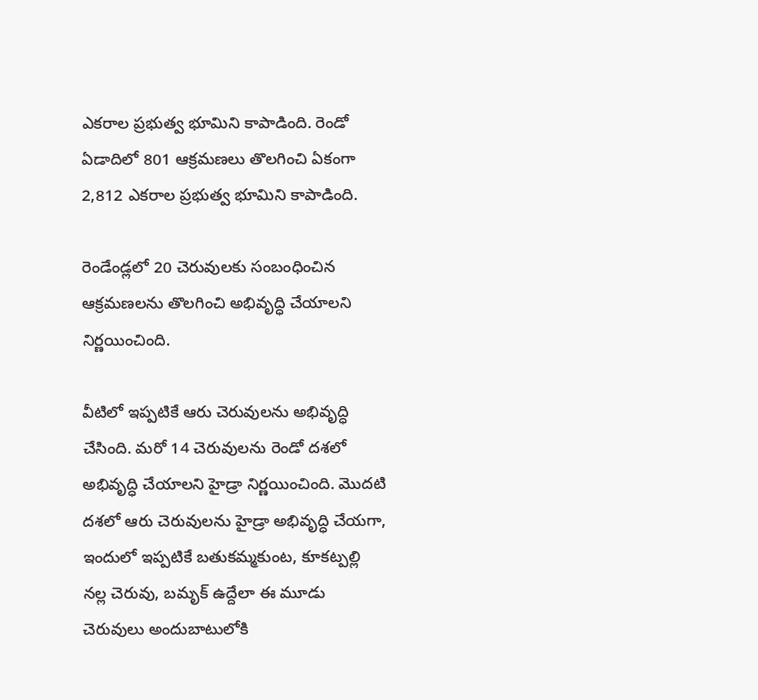ఎకరాల ప్రభుత్వ భూమిని కాపాడింది. రెండో ఏడాదిలో 801 ఆక్రమణలు తొలగించి ఏకంగా 2,812 ఎకరాల ప్రభుత్వ భూమిని కాపాడింది.

రెండేండ్లలో 20 చెరువులకు సంబంధించిన ఆక్రమణలను తొలగించి అభివృద్ధి చేయాలని నిర్ణయించింది.

వీటిలో ఇప్పటికే ఆరు చెరువులను అభివృద్ధి చేసింది. మరో 14 చెరువులను రెండో దశలో అభివృద్ధి చేయాలని హైడ్రా నిర్ణయించింది. మొదటి దశలో ఆరు చెరువులను హైడ్రా అభివృద్ధి చేయగా, ఇందులో ఇప్పటికే బతుకమ్మకుంట, కూకట్పల్లి నల్ల చెరువు, బమృక్ ఉద్దేలా ఈ మూడు చెరువులు అందుబాటులోకి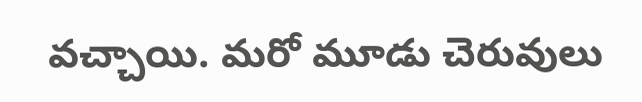వచ్చాయి. మరో మూడు చెరువులు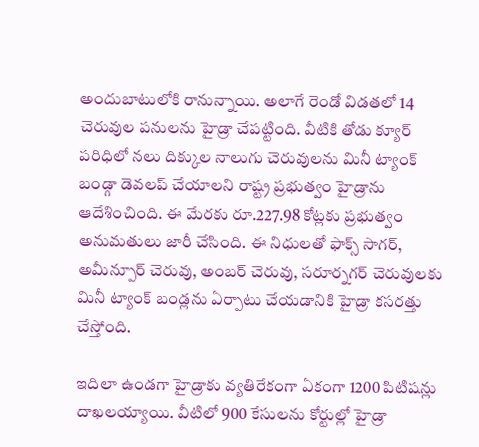అందుబాటులోకి రానున్నాయి. అలాగే రెండో విడతలో 14 చెరువుల పనులను హైడ్రా చేపట్టింది. వీటికి తోడు క్యూర్ పరిధిలో నలు దిక్కుల నాలుగు చెరువులను మినీ ట్యాంక్ బండ్గా డెవలప్ చేయాలని రాష్ట్ర ప్రభుత్వం హైడ్రాను ఆదేశించింది. ఈ మేరకు రూ.227.98 కోట్లకు ప్రభుత్వం అనుమతులు జారీ చేసింది. ఈ నిధులతో ఫాక్స్ సాగర్, అమీన్పూర్ చెరువు, అంబర్ చెరువు, సరూర్నగర్ చెరువులకు మినీ ట్యాంక్ బండ్లను ఏర్పాటు చేయడానికి హైడ్రా కసరత్తు చేస్తోంది.

ఇదిలా ఉండగా హైడ్రాకు వ్యతిరేకంగా ఏకంగా 1200 పిటిషన్లు దాఖలయ్యాయి. వీటిలో 900 కేసులను కోర్టుల్లో హైడ్రా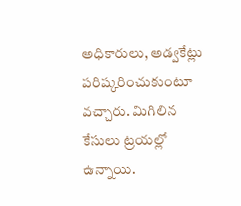అధికారులు, అడ్వకేట్లు పరిష్కరించుకుంటూ వచ్చారు. మిగిలిన కేసులు ట్రయల్లో ఉన్నాయి.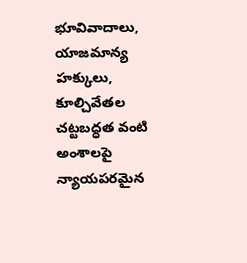భూవివాదాలు, యాజమాన్య హక్కులు, కూల్చివేతల చట్టబద్ధత వంటి అంశాలపై న్యాయపరమైన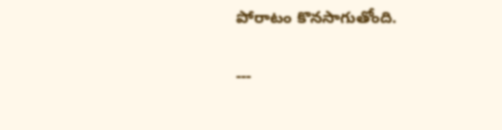పోరాటం కొనసాగుతోంది.

---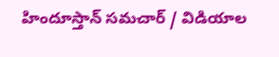హిందూస్తాన్ సమచార్ / విడియాల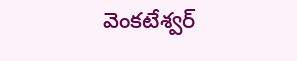వెంకటేశ్వర్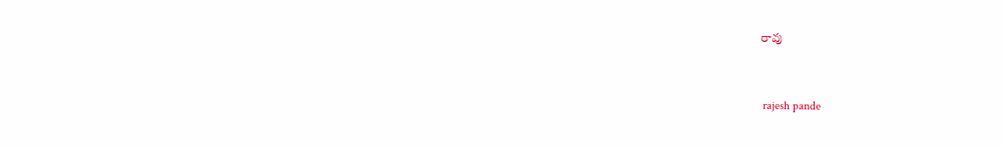రావు


 rajesh pande